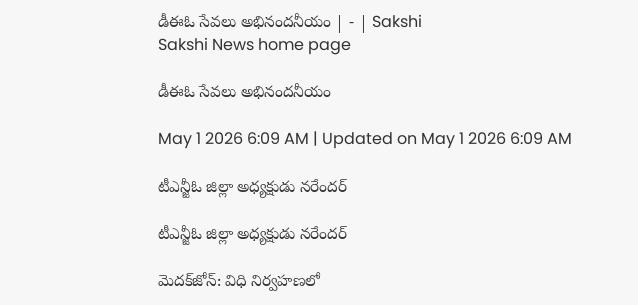డీఈఓ సేవలు అభినందనీయం | - | Sakshi
Sakshi News home page

డీఈఓ సేవలు అభినందనీయం

May 1 2026 6:09 AM | Updated on May 1 2026 6:09 AM

టీఎన్జీఓ జిల్లా అధ్యక్షుడు నరేందర్‌

టీఎన్జీఓ జిల్లా అధ్యక్షుడు నరేందర్‌

మెదక్‌జోన్‌: విధి నిర్వహణలో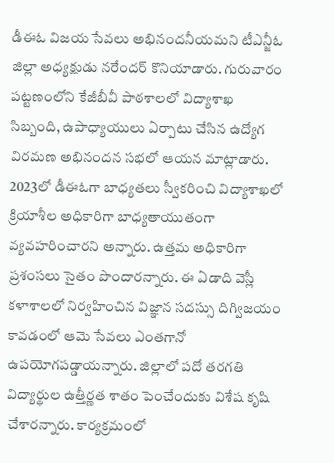డీఈఓ విజయ సేవలు అభినందనీయమని టీఎన్జీఓ జిల్లా అధ్యక్షుడు నరేందర్‌ కొనియాడారు. గురువారం పట్టణంలోని కేజీబీవీ పాఠశాలలో విద్యాశాఖ సిబ్బంది, ఉపాధ్యాయులు ఏర్పాటు చేసిన ఉద్యోగ విరమణ అభినందన సభలో ఆయన మాట్లాడారు. 2023లో డీఈఓగా బాధ్యతలు స్వీకరించి విద్యాశాఖలో క్రియాశీల అధికారిగా బాధ్యతాయుతంగా వ్యవహరించారని అన్నారు. ఉత్తమ అధికారిగా ప్రశంసలు సైతం పొందారన్నారు. ఈ ఏడాది వెస్లీ కళాశాలలో నిర్వహించిన విజ్ఞాన సదస్సు దిగ్విజయం కావడంలో ఆమె సేవలు ఎంతగానో ఉపయోగపడ్డాయన్నారు. జిల్లాలో పదో తరగతి విద్యార్థుల ఉత్తీర్ణత శాతం పెంచేందుకు విశేష కృషి చేశారన్నారు. కార్యక్రమంలో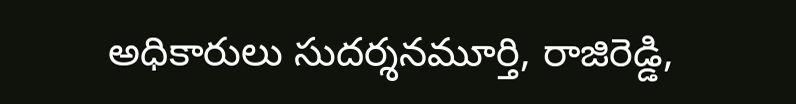అధికారులు సుదర్శనమూర్తి, రాజిరెడ్డి,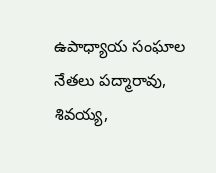ఉపాధ్యాయ సంఘాల నేతలు పద్మారావు, శివయ్య,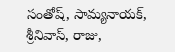సంతోష్‌, సామ్యనాయక్‌, శ్రీనివాస్‌, రాజు,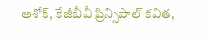అశోక్‌, కేజీబీవీ ప్రిన్సిపాల్‌ కవిత,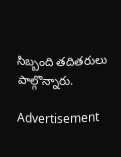సిబ్బంది తదితరులు పాల్గొన్నారు.

Advertisement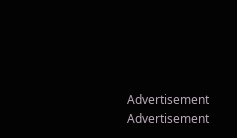Advertisement
Advertisement